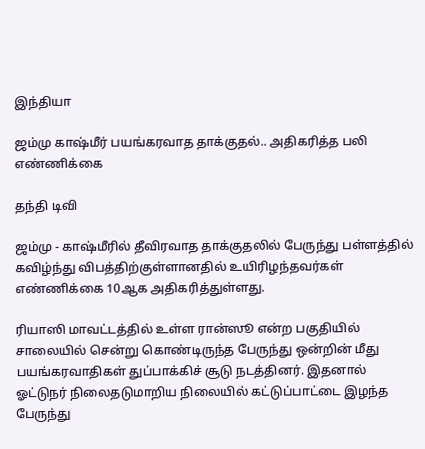இந்தியா

ஜம்மு காஷ்மீர் பயங்கரவாத தாக்குதல்.. அதிகரித்த பலி எண்ணிக்கை

தந்தி டிவி

ஜம்மு - காஷ்மீரில் தீவிரவாத தாக்குதலில் பேருந்து பள்ளத்தில் கவிழ்ந்து விபத்திற்குள்ளானதில் உயிரிழந்தவர்கள் எண்ணிக்கை 10ஆக அதிகரித்துள்ளது.

ரியாஸி மாவட்டத்தில் உள்ள ரான்ஸூ என்ற பகுதியில் சாலையில் சென்று கொண்டிருந்த பேருந்து ஒன்றின் மீது பயங்கரவாதிகள் துப்பாக்கிச் சூடு நடத்தினர். இதனால் ஓட்டுநர் நிலைதடுமாறிய நிலையில் கட்டுப்பாட்டை இழந்த பேருந்து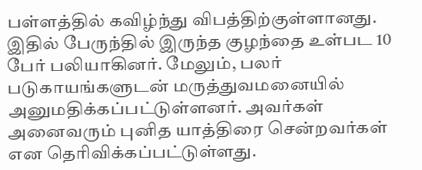பள்ளத்தில் கவிழ்ந்து விபத்திற்குள்ளானது. இதில் பேருந்தில் இருந்த குழந்தை உள்பட 10 பேர் பலியாகினர். மேலும், பலர் படுகாயங்களுடன் மருத்துவமனையில் அனுமதிக்கப்பட்டுள்ளனர். அவர்கள் அனைவரும் புனித யாத்திரை சென்றவர்கள் என தெரிவிக்கப்பட்டுள்ளது.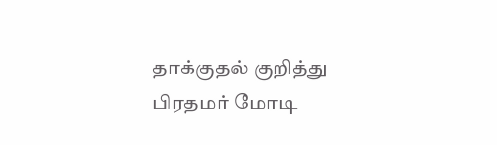தாக்குதல் குறித்து பிரதமர் மோடி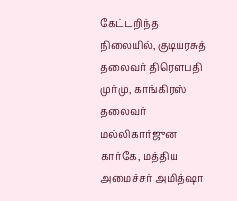கேட்டறிந்த நிலையில், குடியரசுத் தலைவர் திரௌபதி முர்மு, காங்கிரஸ் தலைவர் மல்லிகார்ஜுன கார்கே, மத்திய அமைச்சர் அமித்ஷா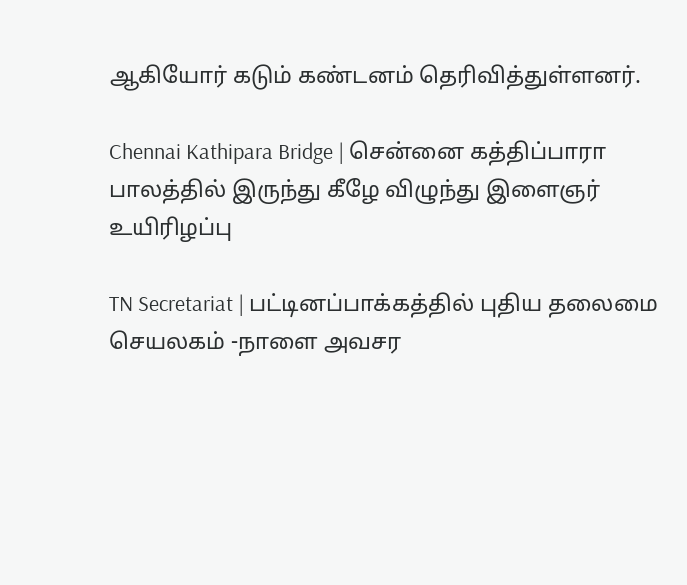ஆகியோர் கடும் கண்டனம் தெரிவித்துள்ளனர்.

Chennai Kathipara Bridge | சென்னை கத்திப்பாரா பாலத்தில் இருந்து கீழே விழுந்து இளைஞர் உயிரிழப்பு

TN Secretariat | பட்டினப்பாக்கத்தில் புதிய தலைமை செயலகம் -நாளை அவசர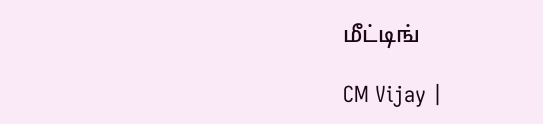மீட்டிங்

CM Vijay |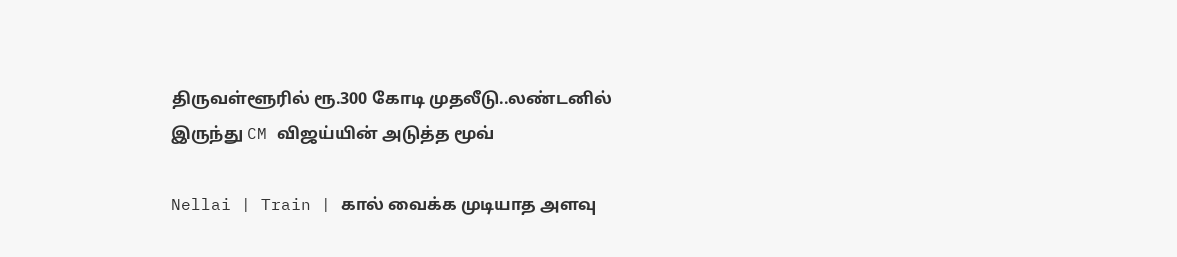திருவள்ளூரில் ரூ.300 கோடி முதலீடு..லண்டனில் இருந்து CM விஜய்யின் அடுத்த மூவ்

Nellai | Train | கால் வைக்க முடியாத அளவு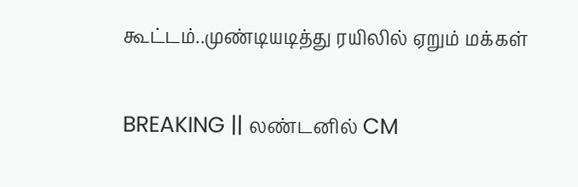கூட்டம்..முண்டியடித்து ரயிலில் ஏறும் மக்கள்

BREAKING || லண்டனில் CM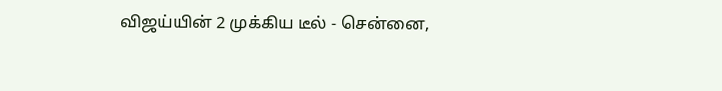விஜய்யின் 2 முக்கிய டீல் - சென்னை,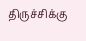திருச்சிக்கு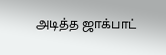அடித்த ஜாக்பாட்